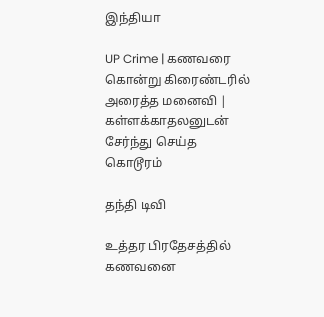இந்தியா

UP Crime | கணவரை கொன்று கிரைண்டரில் அரைத்த மனைவி | கள்ளக்காதலனுடன் சேர்ந்து செய்த கொடூரம்

தந்தி டிவி

உத்தர பிரதேசத்தில் கணவனை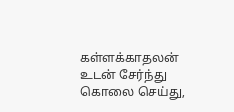கள்ளக்காதலன் உடன் சேர்ந்து கொலை செய்து,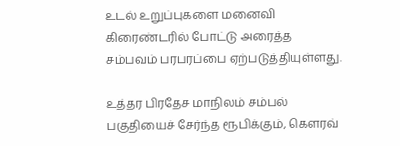உடல் உறுப்புகளை மனைவி கிரைண்டரில் போட்டு அரைத்த சம்பவம் பரபரப்பை ஏற்படுத்தியுள்ளது.

உத்தர பிரதேச மாநிலம் சம்பல் பகுதியைச் சேர்ந்த ரூபிக்கும், கௌரவ்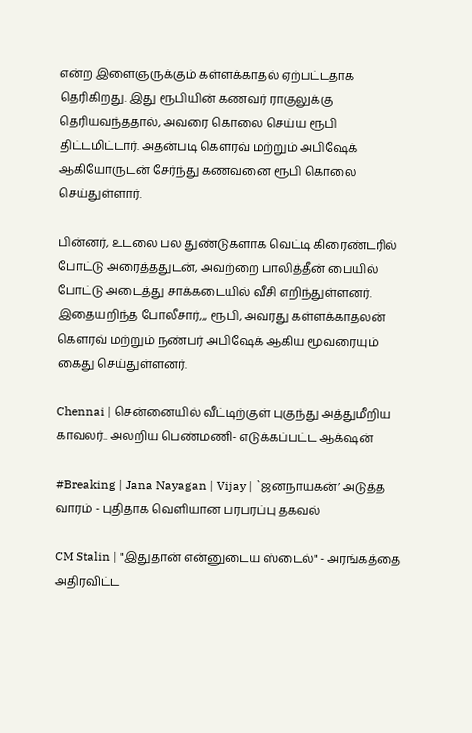என்ற இளைஞருக்கும் கள்ளக்காதல் ஏற்பட்டதாக தெரிகிறது. இது ரூபியின் கணவர் ராகுலுக்கு தெரியவந்ததால், அவரை கொலை செய்ய ரூபி திட்டமிட்டார். அதன்படி கெளரவ் மற்றும் அபிஷேக் ஆகியோருடன் சேர்ந்து கணவனை ரூபி கொலை செய்துள்ளார்.

பின்னர், உடலை பல துண்டுகளாக வெட்டி கிரைண்டரில் போட்டு அரைத்ததுடன், அவற்றை பாலித்தீன் பையில் போட்டு அடைத்து சாக்கடையில் வீசி எறிந்துள்ளனர். இதையறிந்த போலீசார்,,, ரூபி, அவரது கள்ளக்காதலன் கௌரவ் மற்றும் நண்பர் அபிஷேக் ஆகிய மூவரையும் கைது செய்துள்ளனர்.

Chennai | சென்னையில் வீட்டிற்குள் புகுந்து அத்துமீறிய காவலர்.. அலறிய பெண்மணி- எடுக்கப்பட்ட ஆக்‌ஷன்

#Breaking | Jana Nayagan | Vijay | `ஜனநாயகன்’ அடுத்த வாரம் - புதிதாக வெளியான பரபரப்பு தகவல்

CM Stalin | "இதுதான் என்னுடைய ஸ்டைல்" - அரங்கத்தை அதிரவிட்ட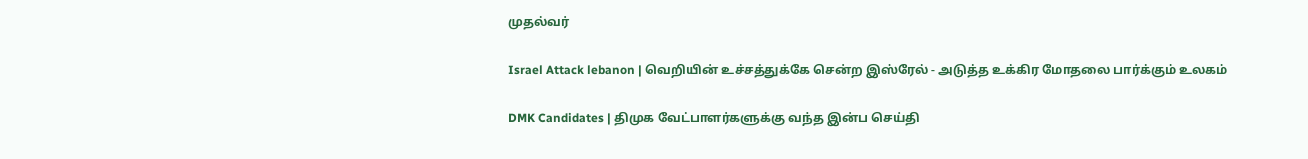முதல்வர்

Israel Attack lebanon | வெறியின் உச்சத்துக்கே சென்ற இஸ்ரேல் - அடுத்த உக்கிர மோதலை பார்க்கும் உலகம்

DMK Candidates | திமுக வேட்பாளர்களுக்கு வந்த இன்ப செய்தி